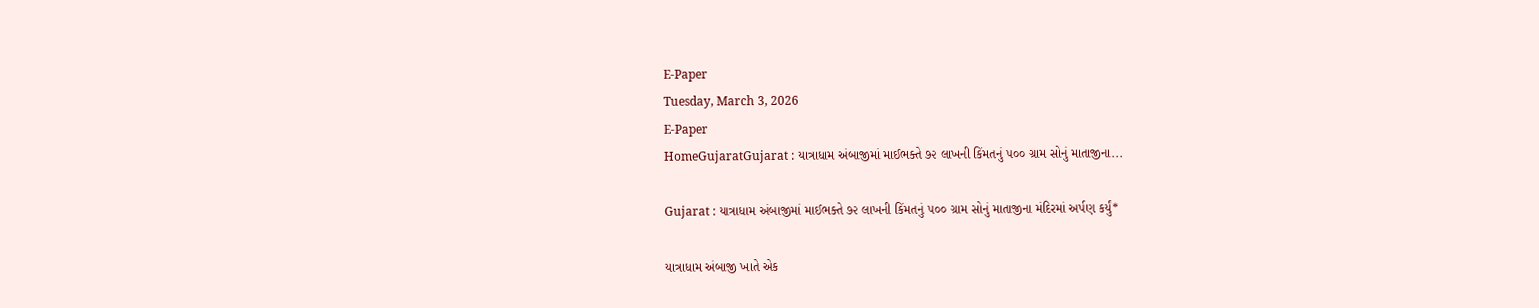E-Paper
Tuesday, March 3, 2026
E-Paper
HomeGujaratGujarat : યાત્રાધામ અંબાજીમાં માઈભક્તે ૭૨ લાખની કિંમતનું ૫૦૦ ગ્રામ સોનું માતાજીના...

Gujarat : યાત્રાધામ અંબાજીમાં માઈભક્તે ૭૨ લાખની કિંમતનું ૫૦૦ ગ્રામ સોનું માતાજીના મંદિરમાં અર્પણ કર્યું*

યાત્રાધામ અંબાજી ખાતે એક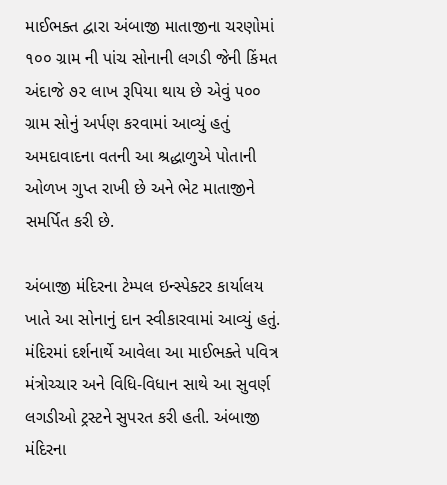માઈભક્ત દ્વારા અંબાજી માતાજીના ચરણોમાં ૧૦૦ ગ્રામ ની પાંચ સોનાની લગડી જેની કિંમત અંદાજે ૭૨ લાખ રૂપિયા થાય છે એવું ૫૦૦ ગ્રામ સોનું અર્પણ કરવામાં આવ્યું હતું અમદાવાદના વતની આ શ્રદ્ધાળુએ પોતાની ઓળખ ગુપ્ત રાખી છે અને ભેટ માતાજીને સમર્પિત કરી છે.

અંબાજી મંદિરના ટેમ્પલ ઇન્સ્પેક્ટર કાર્યાલય ખાતે આ સોનાનું દાન સ્વીકારવામાં આવ્યું હતું. મંદિરમાં દર્શનાર્થે આવેલા આ માઈભક્તે પવિત્ર મંત્રોચ્ચાર અને વિધિ-વિધાન સાથે આ સુવર્ણ લગડીઓ ટ્રસ્ટને સુપરત કરી હતી. અંબાજી મંદિરના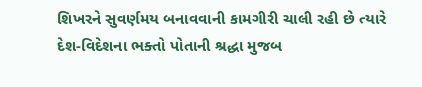શિખરને સુવર્ણમય બનાવવાની કામગીરી ચાલી રહી છે ત્યારે દેશ-વિદેશના ભક્તો પોતાની શ્રદ્ધા મુજબ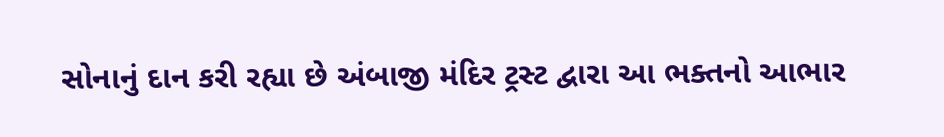સોનાનું દાન કરી રહ્યા છે અંબાજી મંદિર ટ્રસ્ટ દ્વારા આ ભક્તનો આભાર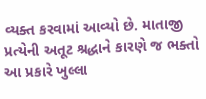વ્યક્ત કરવામાં આવ્યો છે. માતાજી પ્રત્યેની અતૂટ શ્રદ્ધાને કારણે જ ભક્તો આ પ્રકારે ખુલ્લા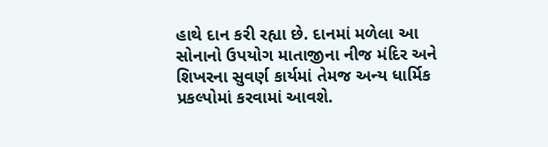હાથે દાન કરી રહ્યા છે. દાનમાં મળેલા આ સોનાનો ઉપયોગ માતાજીના નીજ મંદિર અને શિખરના સુવર્ણ કાર્યમાં તેમજ અન્ય ધાર્મિક પ્રકલ્પોમાં કરવામાં આવશે.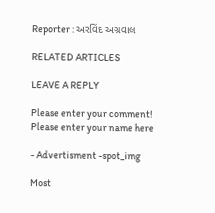Reporter : અરવિંદ અગ્રવાલ

RELATED ARTICLES

LEAVE A REPLY

Please enter your comment!
Please enter your name here

- Advertisment -spot_img

Most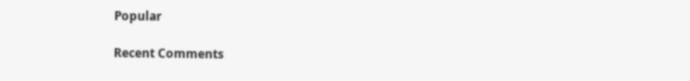Popular

Recent Comments